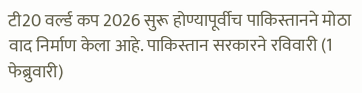टी20 वर्ल्ड कप 2026 सुरू होण्यापूर्वीच पाकिस्तानने मोठा वाद निर्माण केला आहे. पाकिस्तान सरकारने रविवारी (1 फेब्रुवारी)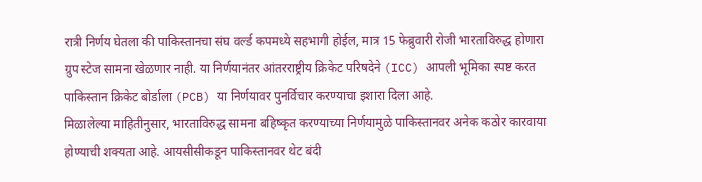रात्री निर्णय घेतला की पाकिस्तानचा संघ वर्ल्ड कपमध्ये सहभागी होईल, मात्र 15 फेब्रुवारी रोजी भारताविरुद्ध होणारा ग्रुप स्टेज सामना खेळणार नाही. या निर्णयानंतर आंतरराष्ट्रीय क्रिकेट परिषदेने (ICC) आपली भूमिका स्पष्ट करत पाकिस्तान क्रिकेट बोर्डाला (PCB) या निर्णयावर पुनर्विचार करण्याचा इशारा दिला आहे.
मिळालेल्या माहितीनुसार, भारताविरुद्ध सामना बहिष्कृत करण्याच्या निर्णयामुळे पाकिस्तानवर अनेक कठोर कारवाया होण्याची शक्यता आहे. आयसीसीकडून पाकिस्तानवर थेट बंदी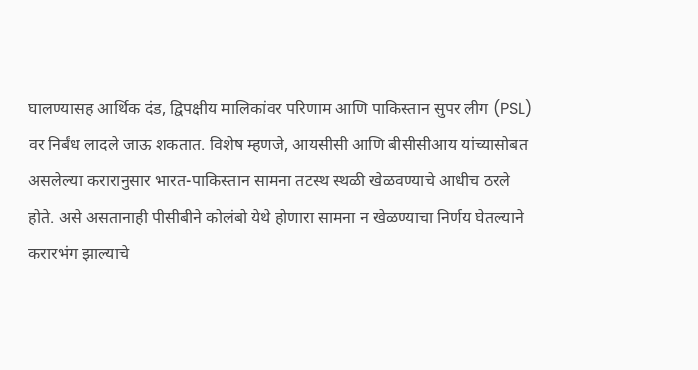घालण्यासह आर्थिक दंड, द्विपक्षीय मालिकांवर परिणाम आणि पाकिस्तान सुपर लीग (PSL) वर निर्बंध लादले जाऊ शकतात. विशेष म्हणजे, आयसीसी आणि बीसीसीआय यांच्यासोबत असलेल्या करारानुसार भारत-पाकिस्तान सामना तटस्थ स्थळी खेळवण्याचे आधीच ठरले होते. असे असतानाही पीसीबीने कोलंबो येथे होणारा सामना न खेळण्याचा निर्णय घेतल्याने करारभंग झाल्याचे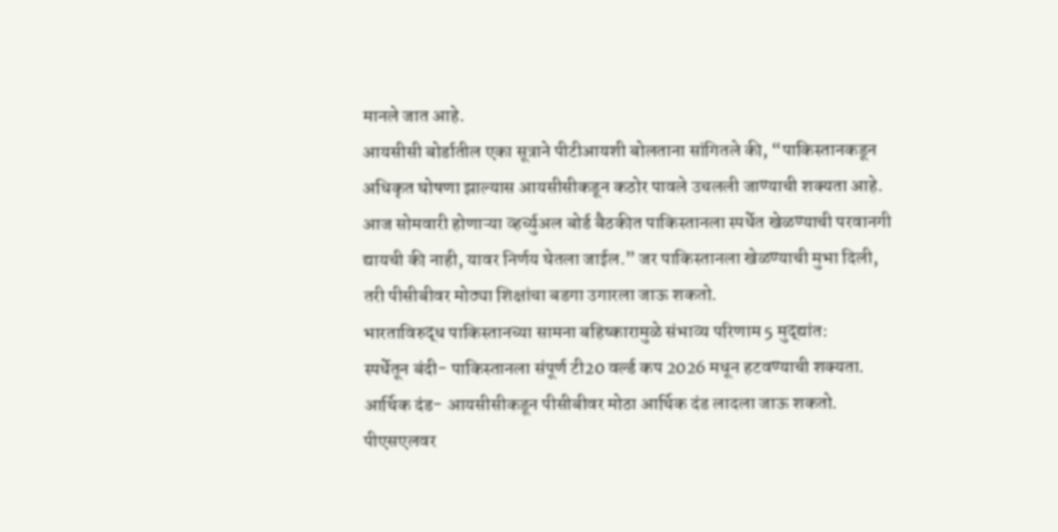मानले जात आहे.
आयसीसी बोर्डातील एका सूत्राने पीटीआयशी बोलताना सांगितले की, “पाकिस्तानकडून अधिकृत घोषणा झाल्यास आयसीसीकडून कठोर पावले उचलली जाण्याची शक्यता आहे. आज सोमवारी होणाऱ्या व्हर्च्युअल बोर्ड बैठकीत पाकिस्तानला स्पर्धेत खेळण्याची परवानगी द्यायची की नाही, यावर निर्णय घेतला जाईल.” जर पाकिस्तानला खेळण्याची मुभा दिली, तरी पीसीबीवर मोठ्या शिक्षांचा बडगा उगारला जाऊ शकतो.
भारताविरुद्ध पाकिस्तानच्या सामना बहिष्कारामुळे संभाव्य परिणाम 5 मुद्द्यांत:
स्पर्धेतून बंदी- पाकिस्तानला संपूर्ण टी20 वर्ल्ड कप 2026 मधून हटवण्याची शक्यता.
आर्थिक दंड- आयसीसीकडून पीसीबीवर मोठा आर्थिक दंड लादला जाऊ शकतो.
पीएसएलवर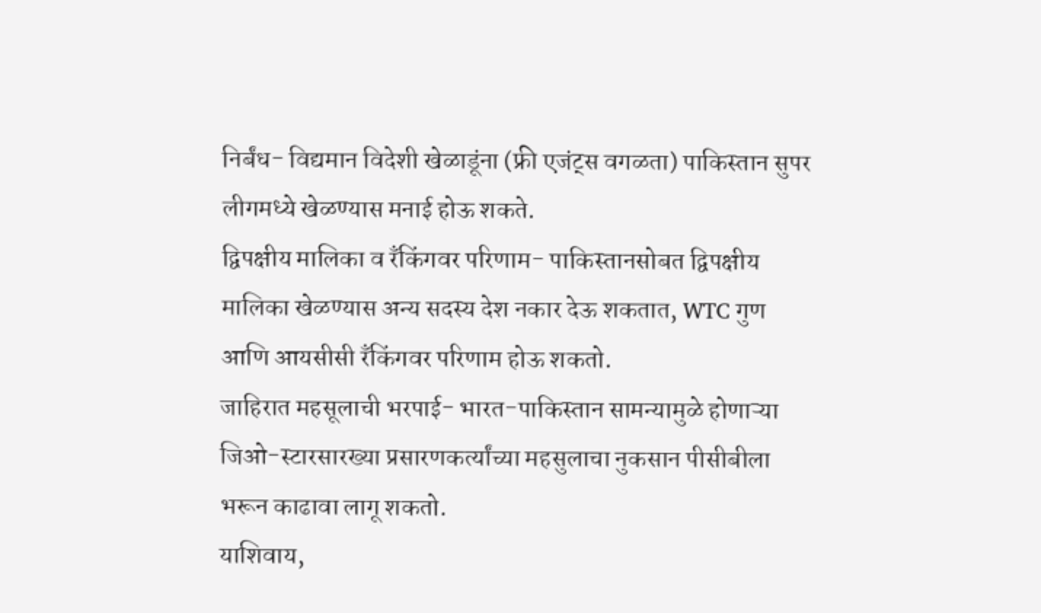निर्बंध- विद्यमान विदेशी खेळाडूंना (फ्री एजंट्स वगळता) पाकिस्तान सुपर लीगमध्ये खेळण्यास मनाई होऊ शकते.
द्विपक्षीय मालिका व रँकिंगवर परिणाम- पाकिस्तानसोबत द्विपक्षीय मालिका खेळण्यास अन्य सदस्य देश नकार देऊ शकतात, WTC गुण आणि आयसीसी रँकिंगवर परिणाम होऊ शकतो.
जाहिरात महसूलाची भरपाई- भारत-पाकिस्तान सामन्यामुळे होणाऱ्या जिओ-स्टारसारख्या प्रसारणकर्त्यांच्या महसुलाचा नुकसान पीसीबीला भरून काढावा लागू शकतो.
याशिवाय,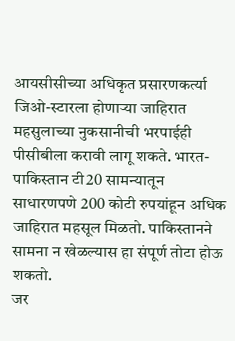आयसीसीच्या अधिकृत प्रसारणकर्त्या जिओ-स्टारला होणाऱ्या जाहिरात महसुलाच्या नुकसानीची भरपाईही पीसीबीला करावी लागू शकते. भारत-पाकिस्तान टी20 सामन्यातून साधारणपणे 200 कोटी रुपयांहून अधिक जाहिरात महसूल मिळतो. पाकिस्तानने सामना न खेळल्यास हा संपूर्ण तोटा होऊ शकतो.
जर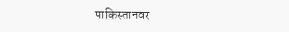पाकिस्तानवर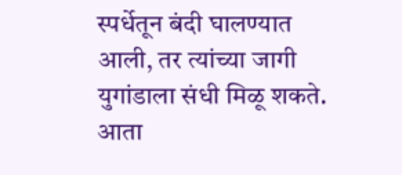स्पर्धेतून बंदी घालण्यात आली, तर त्यांच्या जागी युगांडाला संधी मिळू शकते. आता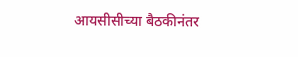आयसीसीच्या बैठकीनंतर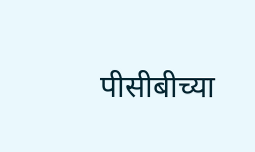पीसीबीच्या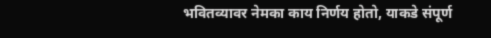भवितव्यावर नेमका काय निर्णय होतो, याकडे संपूर्ण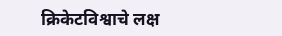क्रिकेटविश्वाचे लक्ष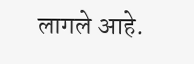लागले आहे.